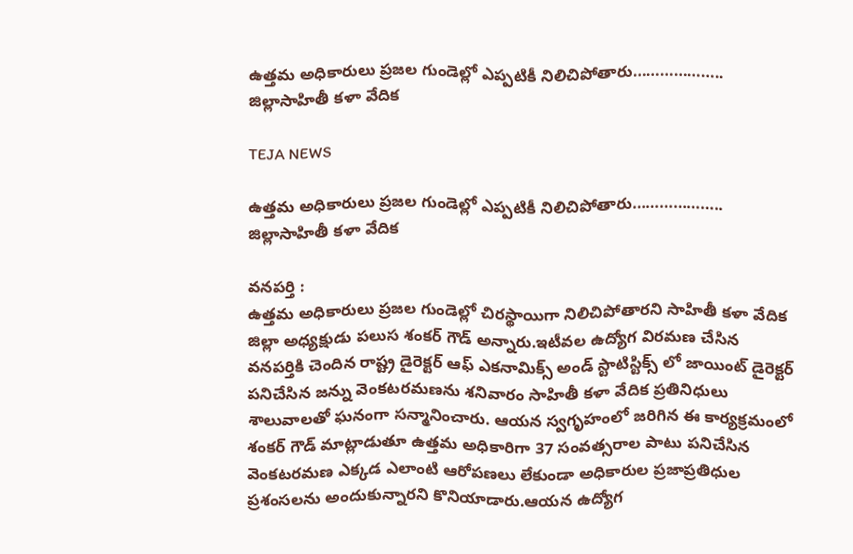ఉత్తమ అధికారులు ప్రజల గుండెల్లో ఎప్పటికీ నిలిచిపోతారు……………….. జిల్లాసాహితీ కళా వేదిక

TEJA NEWS

ఉత్తమ అధికారులు ప్రజల గుండెల్లో ఎప్పటికీ నిలిచిపోతారు……………….. జిల్లాసాహితీ కళా వేదిక

వనపర్తి :
ఉత్తమ అధికారులు ప్రజల గుండెల్లో చిరస్థాయిగా నిలిచిపోతారని సాహితీ కళా వేదిక జిల్లా అధ్యక్షుడు పలుస శంకర్ గౌడ్ అన్నారు.ఇటీవల ఉద్యోగ విరమణ చేసిన వనపర్తికి చెందిన రాష్ట్ర డైరెక్టర్ ఆఫ్ ఎకనామిక్స్ అండ్ స్టాటిస్టిక్స్ లో జాయింట్ డైరెక్టర్ పనిచేసిన జన్ను వెంకటరమణను శనివారం సాహితీ కళా వేదిక ప్రతినిధులు శాలువాలతో ఘనంగా సన్మానించారు. ఆయన స్వగృహంలో జరిగిన ఈ కార్యక్రమంలో శంకర్ గౌడ్ మాట్లాడుతూ ఉత్తమ అధికారిగా 37 సంవత్సరాల పాటు పనిచేసిన వెంకటరమణ ఎక్కడ ఎలాంటి ఆరోపణలు లేకుండా అధికారుల ప్రజాప్రతిధుల ప్రశంసలను అందుకున్నారని కొనియాడారు.ఆయన ఉద్యోగ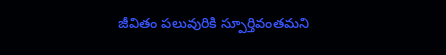జీవితం పలువురికి స్పూర్తివంతమని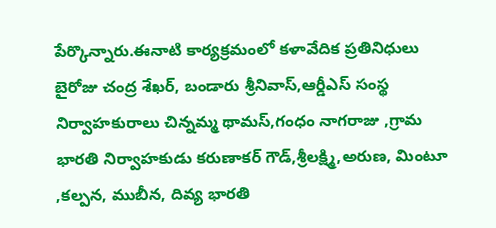పేర్కొన్నారు.ఈనాటి కార్యక్రమంలో కళావేదిక ప్రతినిధులు బైరోజు చంద్ర శేఖర్, బండారు శ్రీనివాస్,ఆర్డీఎస్ సంస్థ నిర్వాహకురాలు చిన్నమ్మ థామస్,గంధం నాగరాజు ,గ్రామ భారతి నిర్వాహకుడు కరుణాకర్ గౌడ్,శ్రీలక్ష్మి,అరుణ, మింటూ ,కల్పన, ముబీన, దివ్య భారతి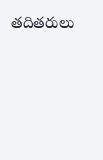తదితరులు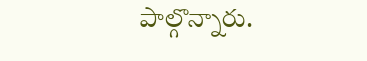పాల్గొన్నారు.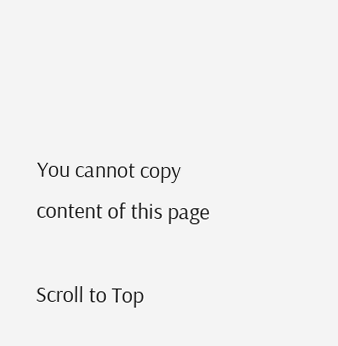You cannot copy content of this page

Scroll to Top